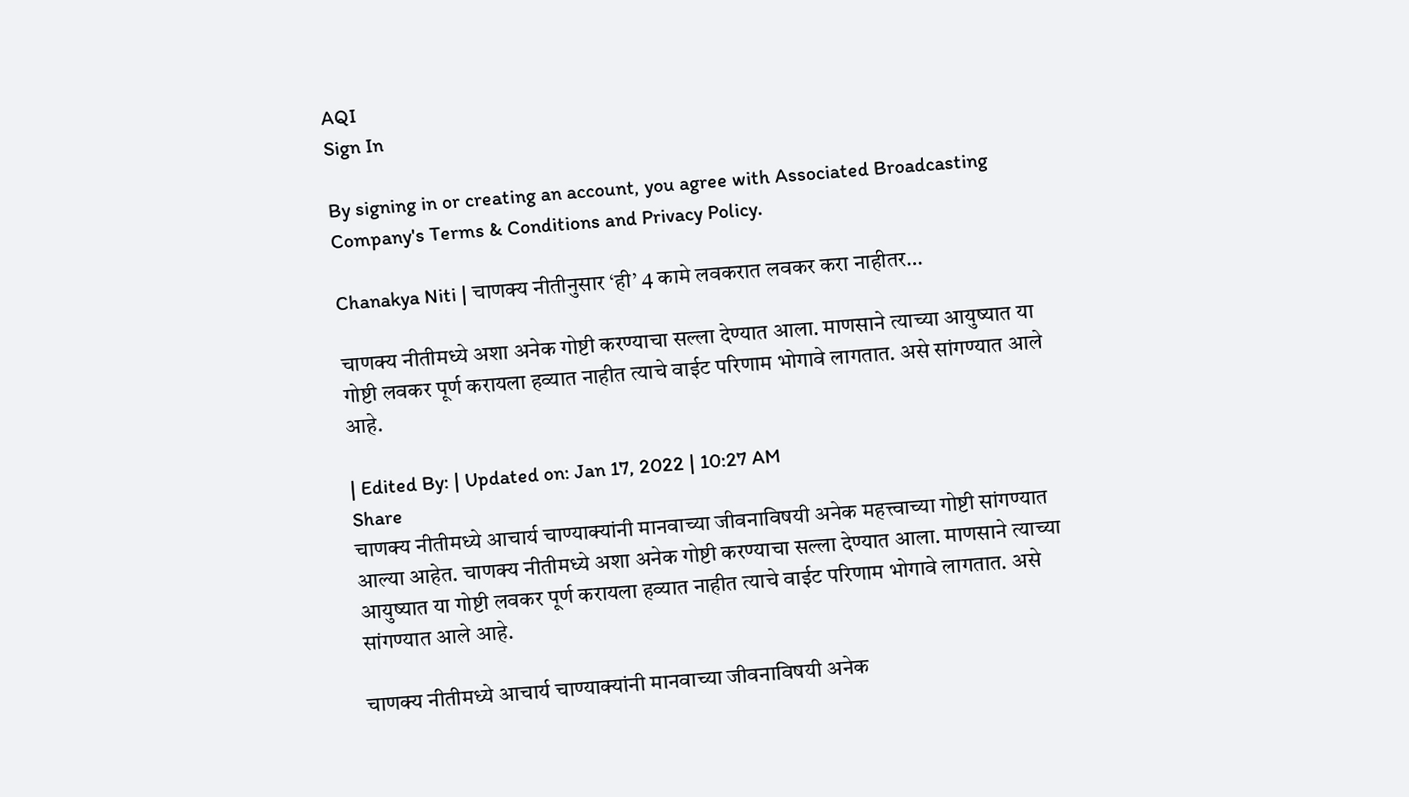AQI
Sign In

By signing in or creating an account, you agree with Associated Broadcasting Company's Terms & Conditions and Privacy Policy.

Chanakya Niti | चाणक्य नीतीनुसार ‘ही’ 4 कामे लवकरात लवकर करा नाहीतर…

चाणक्य नीतीमध्ये अशा अनेक गोष्टी करण्याचा सल्ला देण्यात आला. माणसाने त्याच्या आयुष्यात या गोष्टी लवकर पूर्ण करायला हव्यात नाहीत त्याचे वाईट परिणाम भोगावे लागतात. असे सांगण्यात आले आहे.

| Edited By: | Updated on: Jan 17, 2022 | 10:27 AM
Share
चाणक्य नीतीमध्ये आचार्य चाण्याक्यांनी मानवाच्या जीवनाविषयी अनेक महत्त्वाच्या गोष्टी सांगण्यात आल्या आहेत. चाणक्य नीतीमध्ये अशा अनेक गोष्टी करण्याचा सल्ला देण्यात आला. माणसाने त्याच्या आयुष्यात या गोष्टी लवकर पूर्ण करायला हव्यात नाहीत त्याचे वाईट परिणाम भोगावे लागतात. असे सांगण्यात आले आहे.

चाणक्य नीतीमध्ये आचार्य चाण्याक्यांनी मानवाच्या जीवनाविषयी अनेक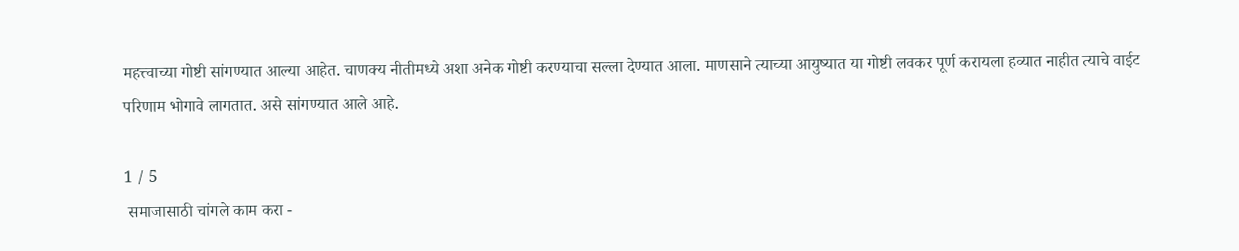महत्त्वाच्या गोष्टी सांगण्यात आल्या आहेत. चाणक्य नीतीमध्ये अशा अनेक गोष्टी करण्याचा सल्ला देण्यात आला. माणसाने त्याच्या आयुष्यात या गोष्टी लवकर पूर्ण करायला हव्यात नाहीत त्याचे वाईट परिणाम भोगावे लागतात. असे सांगण्यात आले आहे.

1 / 5
 समाजासाठी चांगले काम करा -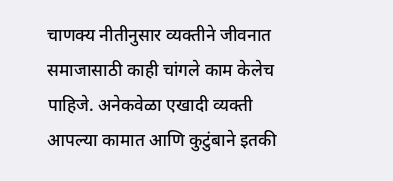चाणक्य नीतीनुसार व्यक्तीने जीवनात समाजासाठी काही चांगले काम केलेच पाहिजे. अनेकवेळा एखादी व्यक्ती आपल्या कामात आणि कुटुंबाने इतकी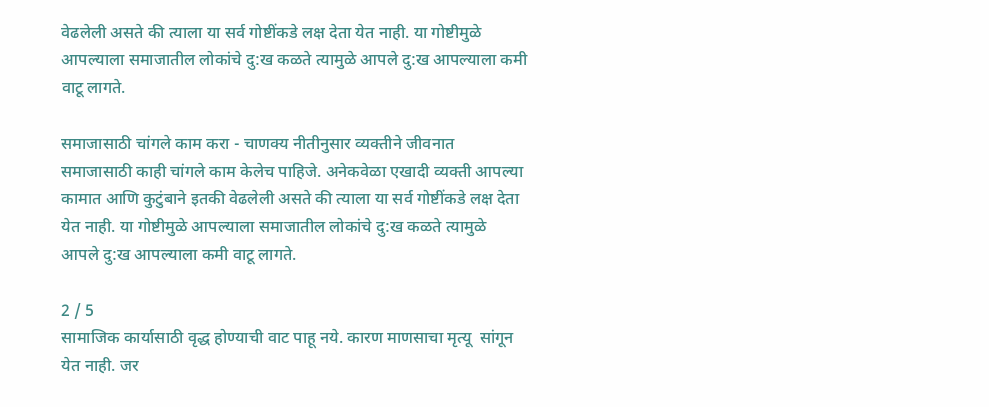वेढलेली असते की त्याला या सर्व गोष्टींकडे लक्ष देता येत नाही. या गोष्टीमुळे आपल्याला समाजातील लोकांचे दु:ख कळते त्यामुळे आपले दु:ख आपल्याला कमी वाटू लागते.

समाजासाठी चांगले काम करा - चाणक्य नीतीनुसार व्यक्तीने जीवनात समाजासाठी काही चांगले काम केलेच पाहिजे. अनेकवेळा एखादी व्यक्ती आपल्या कामात आणि कुटुंबाने इतकी वेढलेली असते की त्याला या सर्व गोष्टींकडे लक्ष देता येत नाही. या गोष्टीमुळे आपल्याला समाजातील लोकांचे दु:ख कळते त्यामुळे आपले दु:ख आपल्याला कमी वाटू लागते.

2 / 5
सामाजिक कार्यासाठी वृद्ध होण्याची वाट पाहू नये. कारण माणसाचा मृत्यू  सांगून येत नाही. जर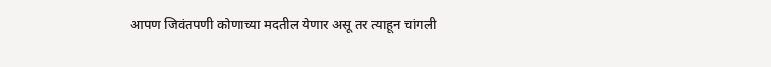आपण जिवंतपणी कोणाच्या मदतील येणार असू तर त्याहून चांगली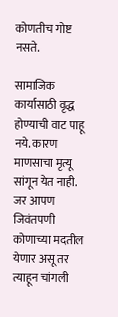कोणतीच गोष्ट नसते.

सामाजिक कार्यासाठी वृद्ध होण्याची वाट पाहू नये. कारण माणसाचा मृत्यू सांगून येत नाही. जर आपण जिवंतपणी कोणाच्या मदतील येणार असू तर त्याहून चांगली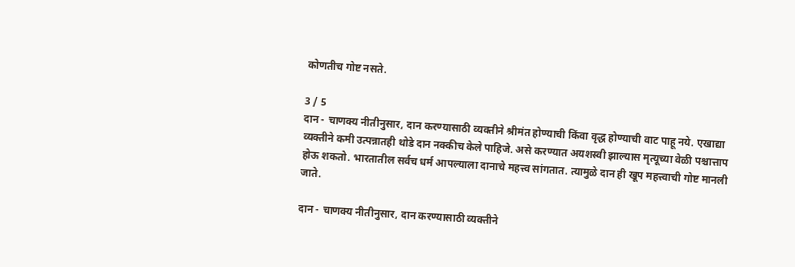कोणतीच गोष्ट नसते.

3 / 5
दान - चाणक्य नीतीनुसार, दान करण्यासाठी व्यक्तीने श्रीमंत होण्याची किंवा वृद्ध होण्याची वाट पाहू नये. एखाद्या व्यक्तीने कमी उत्पन्नातही थोडे दान नक्कीच केले पाहिजे. असे करण्यात अयशस्वी झाल्यास मृत्यूच्या वेळी पश्चात्ताप होऊ शकतो. भारतातील सर्वच धर्म आपल्याला दानाचे महत्त्व सांगतात. त्यामुळे दान ही खूप महत्त्वाची गोष्ट मानली जाते.

दान - चाणक्य नीतीनुसार, दान करण्यासाठी व्यक्तीने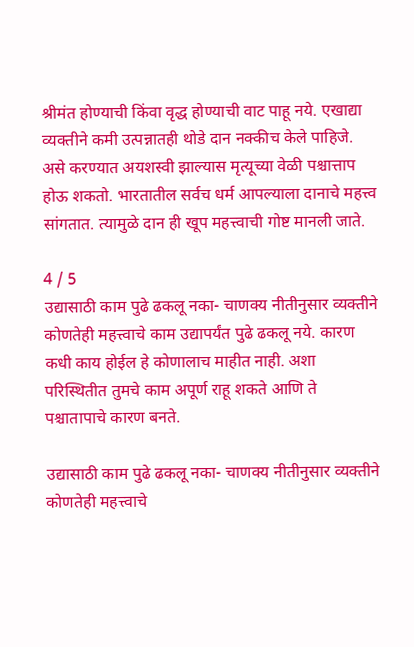श्रीमंत होण्याची किंवा वृद्ध होण्याची वाट पाहू नये. एखाद्या व्यक्तीने कमी उत्पन्नातही थोडे दान नक्कीच केले पाहिजे. असे करण्यात अयशस्वी झाल्यास मृत्यूच्या वेळी पश्चात्ताप होऊ शकतो. भारतातील सर्वच धर्म आपल्याला दानाचे महत्त्व सांगतात. त्यामुळे दान ही खूप महत्त्वाची गोष्ट मानली जाते.

4 / 5
उद्यासाठी काम पुढे ढकलू नका- चाणक्य नीतीनुसार व्यक्तीने कोणतेही महत्त्वाचे काम उद्यापर्यंत पुढे ढकलू नये. कारण कधी काय होईल हे कोणालाच माहीत नाही. अशा परिस्थितीत तुमचे काम अपूर्ण राहू शकते आणि ते पश्चातापाचे कारण बनते.

उद्यासाठी काम पुढे ढकलू नका- चाणक्य नीतीनुसार व्यक्तीने कोणतेही महत्त्वाचे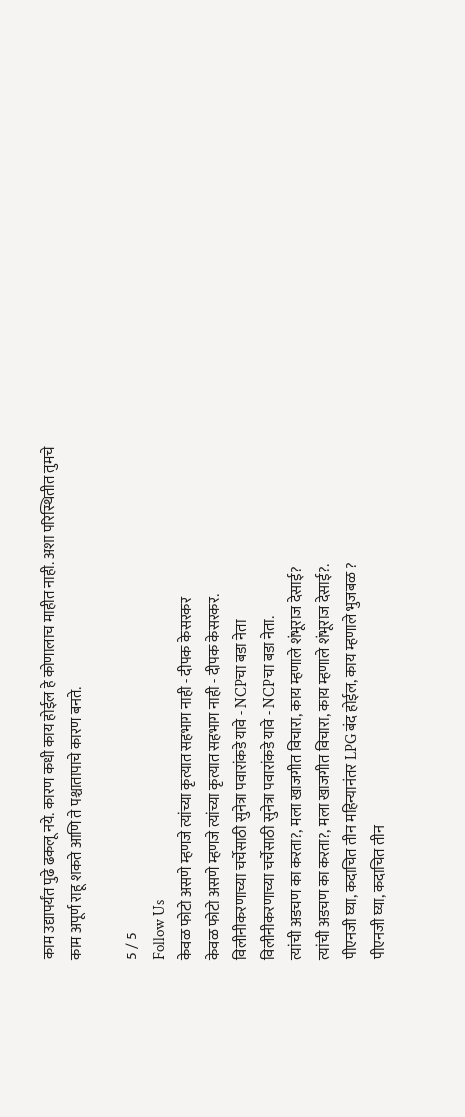काम उद्यापर्यंत पुढे ढकलू नये. कारण कधी काय होईल हे कोणालाच माहीत नाही. अशा परिस्थितीत तुमचे काम अपूर्ण राहू शकते आणि ते पश्चातापाचे कारण बनते.

5 / 5
Follow Us
केवळ फोटो असणे म्हणजे त्यांच्या कृत्यात सहभाग नाही - दीपक केसरकर
केवळ फोटो असणे म्हणजे त्यांच्या कृत्यात सहभाग नाही - दीपक केसरकर.
विलीनीकरणाच्या चर्चेसाठी सुनेत्रा पवारांकडे यावे - NCPचा बडा नेता
विलीनीकरणाच्या चर्चेसाठी सुनेत्रा पवारांकडे यावे - NCPचा बडा नेता.
त्यांची अडचण का करता?, मला खाजगीत विचारा, काय म्हणाले शंभूराज देसाई?
त्यांची अडचण का करता?, मला खाजगीत विचारा, काय म्हणाले शंभूराज देसाई?.
पीएनजी घ्या, कदाचित तीन महिन्यानंतर LPG बंद होईल, काय म्हणाले भुजबळ ?
पीएनजी घ्या, कदाचित तीन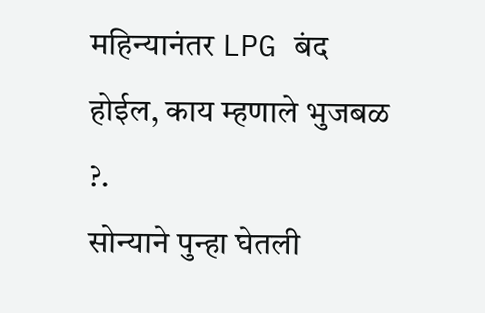महिन्यानंतर LPG बंद होईल, काय म्हणाले भुजबळ ?.
सोन्याने पुन्हा घेतली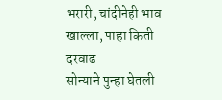भरारी, चांदीनेही भाव खाल्ला, पाहा किती दरवाढ
सोन्याने पुन्हा घेतली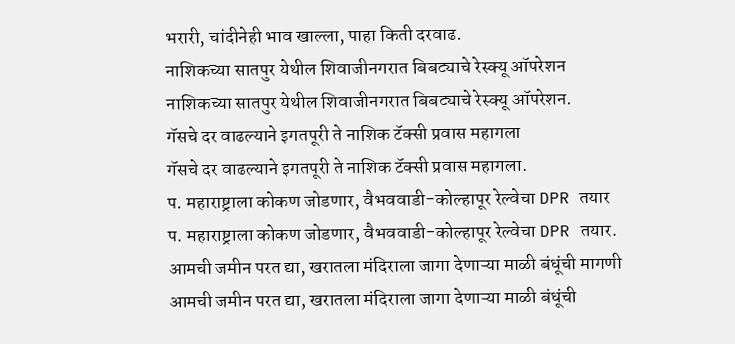भरारी, चांदीनेही भाव खाल्ला, पाहा किती दरवाढ.
नाशिकच्या सातपुर येथील शिवाजीनगरात बिबट्याचे रेस्क्यू ऑपरेशन
नाशिकच्या सातपुर येथील शिवाजीनगरात बिबट्याचे रेस्क्यू ऑपरेशन.
गॅसचे दर वाढल्याने इगतपूरी ते नाशिक टॅक्सी प्रवास महागला
गॅसचे दर वाढल्याने इगतपूरी ते नाशिक टॅक्सी प्रवास महागला.
प. महाराष्ट्राला कोकण जोडणार, वैभववाडी-कोल्हापूर रेल्वेचा DPR तयार
प. महाराष्ट्राला कोकण जोडणार, वैभववाडी-कोल्हापूर रेल्वेचा DPR तयार.
आमची जमीन परत द्या, खरातला मंदिराला जागा देणाऱ्या माळी बंधूंची मागणी
आमची जमीन परत द्या, खरातला मंदिराला जागा देणाऱ्या माळी बंधूंची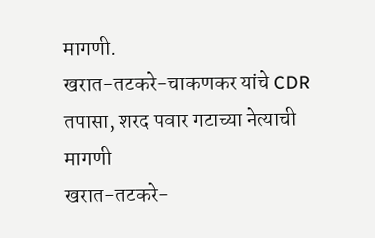मागणी.
खरात-तटकरे-चाकणकर यांचे CDR तपासा, शरद पवार गटाच्या नेत्याची मागणी
खरात-तटकरे-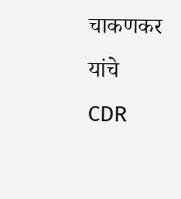चाकणकर यांचे CDR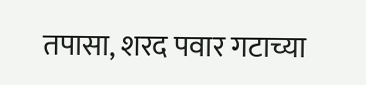तपासा, शरद पवार गटाच्या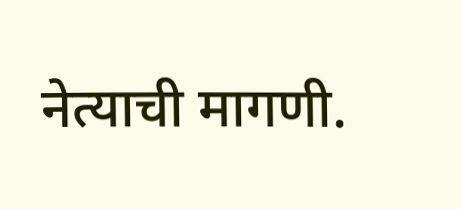नेत्याची मागणी.